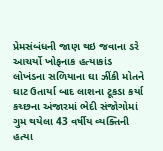પ્રેમસંબંધની જાણ થઇ જવાના ડરે આચર્યો ખોફનાક હત્યાકાંડ
લોખંડના સળિયાના ઘા ઝીંકી મોતને ઘાટ ઉતાર્યા બાદ લાશના ટૂકડા કર્યા
કચ્છના અંજારમાં ભેદી સંજોગોમાં ગુમ થયેલા 43 વર્ષીય વ્યક્તિની હત્યા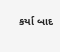કર્યા બાદ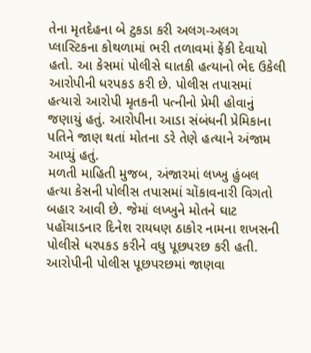તેના મૃતદેહના બે ટુકડા કરી અલગ-અલગ પ્લાસ્ટિકના કોથળામાં ભરી તળાવમાં ફેંકી દેવાયો હતો. આ કેસમાં પોલીસે ઘાતકી હત્યાનો ભેદ ઉકેલી આરોપીની ધરપકડ કરી છે. પોલીસ તપાસમાં હત્યારો આરોપી મૃતકની પત્નીનો પ્રેમી હોવાનું જણાયું હતું. આરોપીના આડા સંબંધની પ્રેમિકાના પતિને જાણ થતાં મોતના ડરે તેણે હત્યાને અંજામ આપ્યું હતું.
મળતી માહિતી મુજબ, અંજારમાં લખ્ખુ હુંબલ હત્યા કેસની પોલીસ તપાસમાં ચોંકાવનારી વિગતો બહાર આવી છે. જેમાં લખ્ખુને મોતને ઘાટ પહોંચાડનાર દિનેશ રાયધણ ઠાકોર નામના શખસની પોલીસે ધરપકડ કરીને વધુ પૂછપરછ કરી હતી. આરોપીની પોલીસ પૂછપરછમાં જાણવા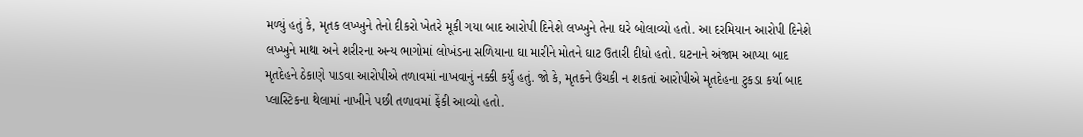મળ્યું હતું કે, મૃતક લખ્ખુને તેનો દીકરો ખેતરે મૂકી ગયા બાદ આરોપી દિનેશે લખ્ખુને તેના ઘરે બોલાવ્યો હતો. આ દરમિયાન આરોપી દિનેશે લખ્ખુને માથા અને શરીરના અન્ય ભાગોમાં લોખંડના સળિયાના ઘા મારીને મોતને ઘાટ ઉતારી દીધો હતો. ઘટનાને અંજામ આપ્યા બાદ મૃતદેહને ઠેકાણે પાડવા આરોપીએ તળાવમાં નાખવાનું નક્કી કર્યું હતું. જો કે, મૃતકને ઉંચકી ન શકતાં આરોપીએ મૃતદેહના ટુકડા કર્યા બાદ પ્લાસ્ટિકના થેલામાં નાખીને પછી તળાવમાં ફેંકી આવ્યો હતો.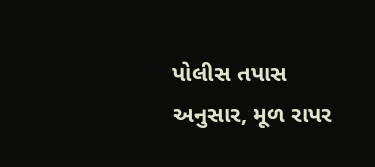પોલીસ તપાસ અનુસાર, મૂળ રાપર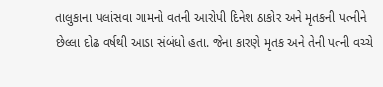તાલુકાના પલાંસવા ગામનો વતની આરોપી દિનેશ ઠાકોર અને મૃતકની પત્નીને છેલ્લા દોઢ વર્ષથી આડા સંબંધો હતા. જેના કારણે મૃતક અને તેની પત્ની વચ્ચે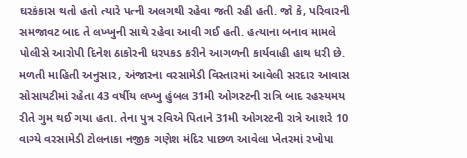ઘરકંકાસ થતો હતો ત્યારે પત્ની અલગથી રહેવા જતી રહી હતી. જો કે, પરિવારની સમજાવટ બાદ તે લખ્ખુની સાથે રહેવા આવી ગઈ હતી. હત્યાના બનાવ મામલે પોલીસે આરોપી દિનેશ ઠાકોરની ધરપકડ કરીને આગળની કાર્યવાહી હાથ ધરી છે.
મળતી માહિતી અનુસાર, અંજારના વરસામેડી વિસ્તારમાં આવેલી સરદાર આવાસ સોસાયટીમાં રહેતા 43 વર્ષીય લખ્ખુ હુંબલ 31મી ઓગસ્ટની રાત્રિ બાદ રહસ્યમય રીતે ગુમ થઈ ગયા હતા. તેના પુત્ર રવિએ પિતાને 31મી ઓગસ્ટની રાત્રે આશરે 10 વાગ્યે વરસામેડી ટોલનાકા નજીક ગણેશ મંદિર પાછળ આવેલા ખેતરમાં રખોપા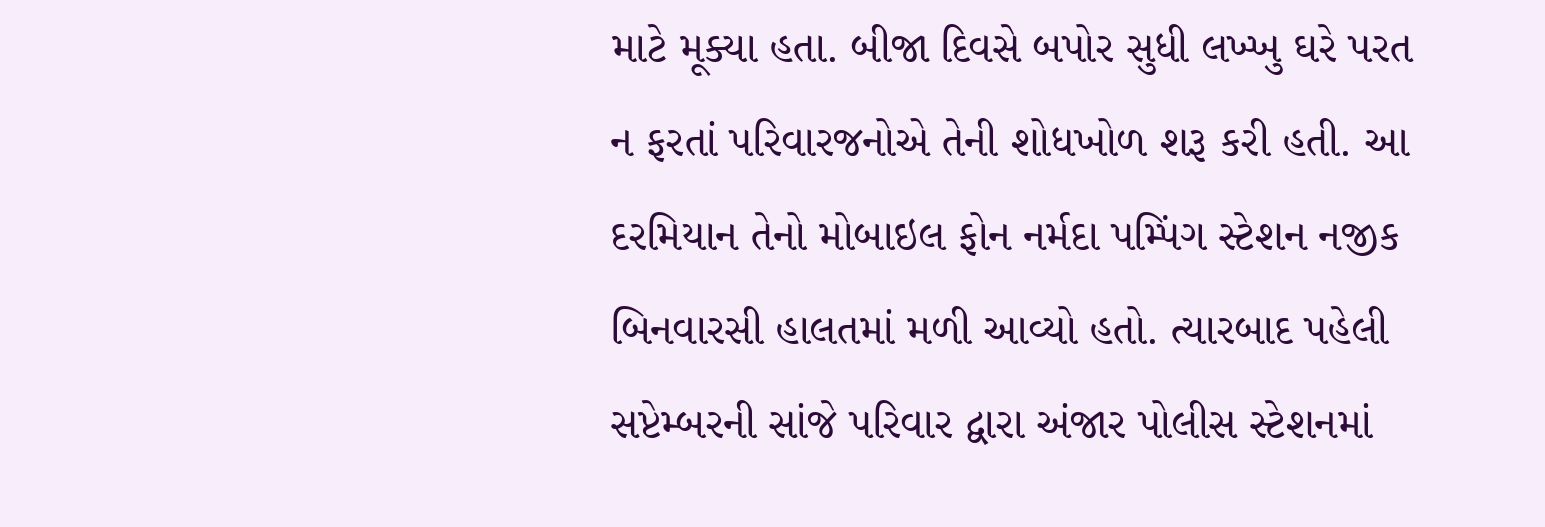માટે મૂક્યા હતા. બીજા દિવસે બપોર સુધી લખ્ખુ ઘરે પરત ન ફરતાં પરિવારજનોએ તેની શોધખોળ શરૂ કરી હતી. આ દરમિયાન તેનો મોબાઇલ ફોન નર્મદા પમ્પિંગ સ્ટેશન નજીક બિનવારસી હાલતમાં મળી આવ્યો હતો. ત્યારબાદ પહેલી સપ્ટેમ્બરની સાંજે પરિવાર દ્વારા અંજાર પોલીસ સ્ટેશનમાં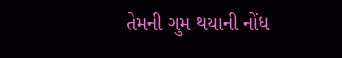તેમની ગુમ થયાની નોંધ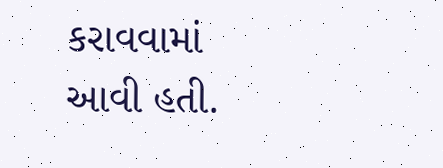કરાવવામાં આવી હતી.